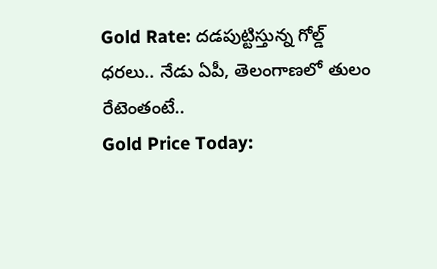Gold Rate: దడపుట్టిస్తున్న గోల్డ్ ధరలు.. నేడు ఏపీ, తెలంగాణలో తులం రేటెంతంటే..
Gold Price Today: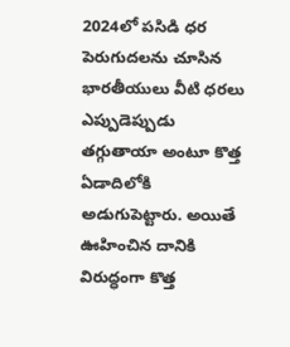2024లో పసిడి ధర పెరుగుదలను చూసిన భారతీయులు వీటి ధరలు ఎప్పుడెప్పుడు తగ్గుతాయా అంటూ కొత్త ఏడాదిలోకి అడుగుపెట్టారు. అయితే ఊహించిన దానికి విరుద్ధంగా కొత్త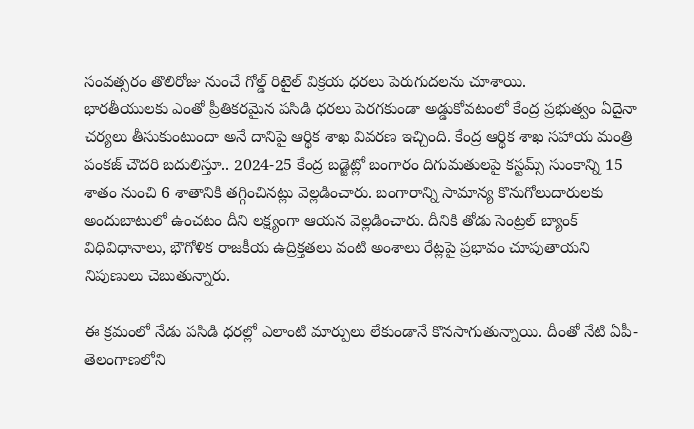సంవత్సరం తొలిరోజు నుంచే గోల్డ్ రిటైల్ విక్రయ ధరలు పెరుగుదలను చూశాయి.
భారతీయులకు ఎంతో ప్రీతికరమైన పసిడి ధరలు పెరగకుండా అడ్డుకోవటంలో కేంద్ర ప్రభుత్వం ఏదైనా చర్యలు తీసుకుంటుందా అనే దానిపై ఆర్థిక శాఖ వివరణ ఇచ్చింది. కేంద్ర ఆర్థిక శాఖ సహాయ మంత్రి పంకజ్ చౌదరి బదులిస్తూ.. 2024-25 కేంద్ర బడ్జెట్లో బంగారం దిగుమతులపై కస్టమ్స్ సుంకాన్ని 15 శాతం నుంచి 6 శాతానికి తగ్గించినట్లు వెల్లడించారు. బంగారాన్ని సామాన్య కొనుగోలుదారులకు అందుబాటులో ఉంచటం దీని లక్ష్యంగా ఆయన వెల్లడించారు. దీనికి తోడు సెంట్రల్ బ్యాంక్ విధివిధానాలు, భౌగోళిక రాజకీయ ఉద్రిక్తతలు వంటి అంశాలు రేట్లపై ప్రభావం చూపుతాయని నిపుణులు చెబుతున్నారు.

ఈ క్రమంలో నేడు పసిడి ధరల్లో ఎలాంటి మార్పులు లేకుండానే కొనసాగుతున్నాయి. దీంతో నేటి ఏపీ-తెలంగాణలోని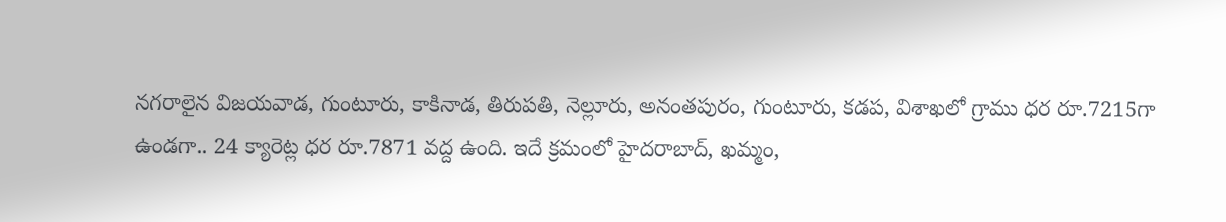నగరాలైన విజయవాడ, గుంటూరు, కాకినాడ, తిరుపతి, నెల్లూరు, అనంతపురం, గుంటూరు, కడప, విశాఖలో గ్రాము ధర రూ.7215గా ఉండగా.. 24 క్యారెట్ల ధర రూ.7871 వద్ద ఉంది. ఇదే క్రమంలో హైదరాబాద్, ఖమ్మం,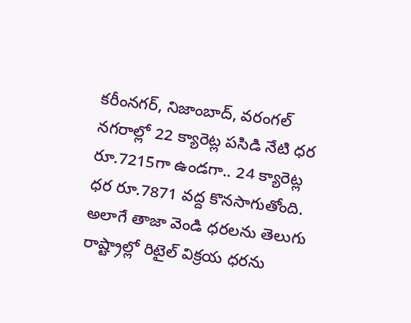కరీంనగర్, నిజాంబాద్, వరంగల్ నగరాల్లో 22 క్యారెట్ల పసిడి నేటి ధర రూ.7215గా ఉండగా.. 24 క్యారెట్ల ధర రూ.7871 వద్ద కొనసాగుతోంది. అలాగే తాజా వెండి ధరలను తెలుగు రాష్ట్రాల్లో రిటైల్ విక్రయ ధరను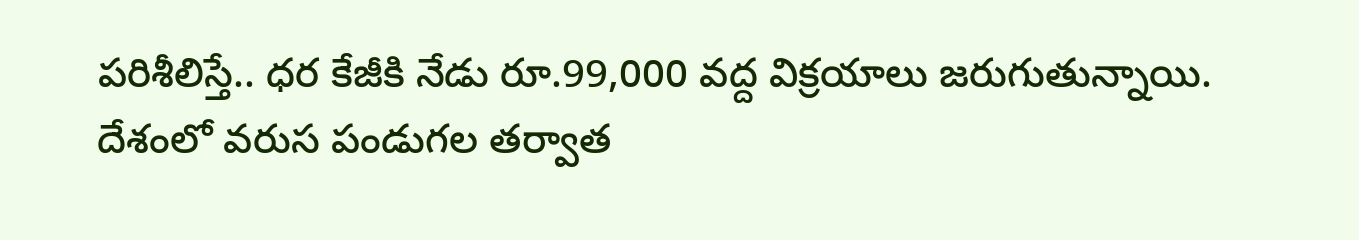పరిశీలిస్తే.. ధర కేజీకి నేడు రూ.99,000 వద్ద విక్రయాలు జరుగుతున్నాయి.
దేశంలో వరుస పండుగల తర్వాత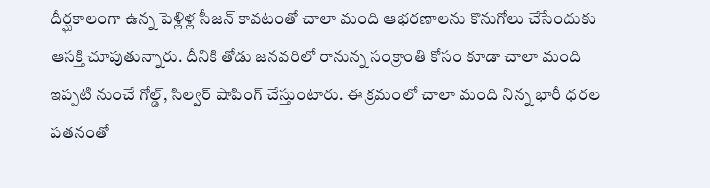దీర్ఘకాలంగా ఉన్న పెళ్లిళ్ల సీజన్ కావటంతో చాలా మంది ఆభరణాలను కొనుగోలు చేసేందుకు ఆసక్తి చూపుతున్నారు. దీనికి తోడు జనవరిలో రానున్న సంక్రాంతి కోసం కూడా చాలా మంది ఇప్పటి నుంచే గోల్డ్, సిల్వర్ షాపింగ్ చేస్తుంటారు. ఈ క్రమంలో చాలా మంది నిన్న భారీ ధరల పతనంతో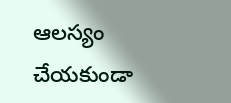ఆలస్యం చేయకుండా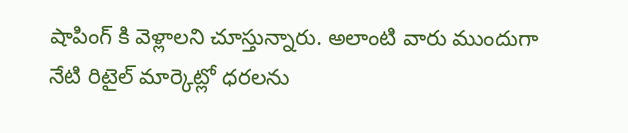షాపింగ్ కి వెళ్లాలని చూస్తున్నారు. అలాంటి వారు ముందుగా నేటి రిటైల్ మార్కెట్లో ధరలను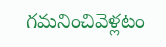గమనించివెళ్లటం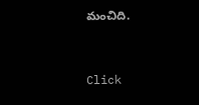మంచిది.


Click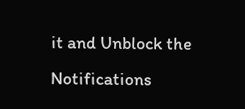it and Unblock the Notifications